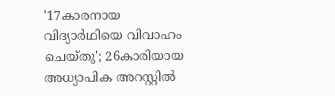'17കാരനായ വിദ്യാര്‍ഥിയെ വിവാഹം ചെയ്തു'; 26കാരിയായ അധ്യാപിക അറസ്റ്റില്‍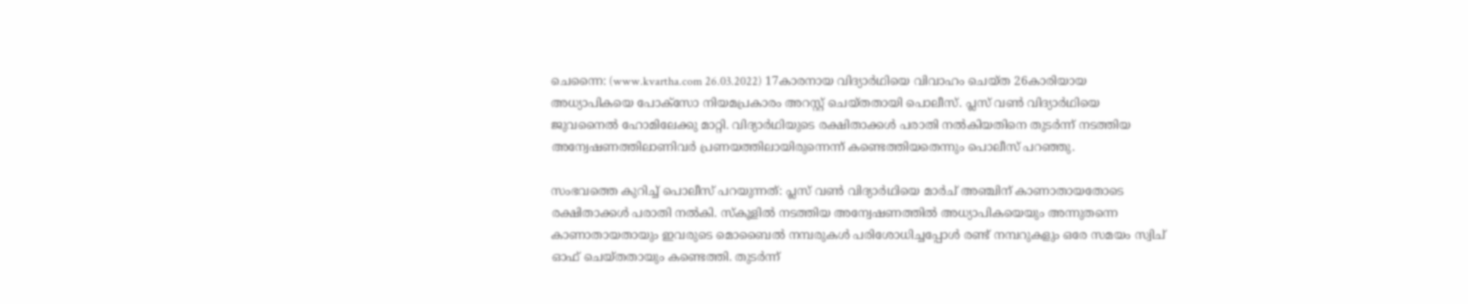ചെന്നൈ: (www.kvartha.com 26.03.2022) 17കാരനായ വിദ്യാര്‍ഥിയെ വിവാഹം ചെയ്ത 26കാരിയായ അധ്യാപികയെ പോക്‌സോ നിയമപ്രകാരം അറസ്റ്റ് ചെയ്തതായി പൊലീസ്. പ്ലസ് വണ്‍ വിദ്യാര്‍ഥിയെ ജുവനൈല്‍ ഹോമിലേക്കു മാറ്റി. വിദ്യാര്‍ഥിയുടെ രക്ഷിതാക്കള്‍ പരാതി നല്‍കിയതിനെ തുടര്‍ന്ന് നടത്തിയ അന്വേഷണത്തിലാണിവര്‍ പ്രണയത്തിലായിരുന്നെന്ന് കണ്ടെത്തിയതെന്നും പൊലീസ് പറഞ്ഞു.

സംഭവത്തെ കുറിച്ച് പൊലീസ് പറയുന്നത്: പ്ലസ് വണ്‍ വിദ്യാര്‍ഥിയെ മാര്‍ച് അഞ്ചിന് കാണാതായതോടെ രക്ഷിതാക്കള്‍ പരാതി നല്‍കി. സ്‌കൂളില്‍ നടത്തിയ അന്വേഷണത്തില്‍ അധ്യാപികയെയും അന്നുതന്നെ കാണാതായതായും ഇവരുടെ മൊബൈല്‍ നമ്പരുകള്‍ പരിശോധിച്ചപ്പോള്‍ രണ്ട് നമ്പറുകളും ഒരേ സമയം സ്വിച് ഓഫ് ചെയ്തതായും കണ്ടെത്തി. തുടര്‍ന്ന്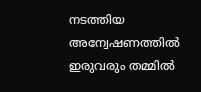നടത്തിയ അന്വേഷണത്തില്‍ ഇരുവരും തമ്മില്‍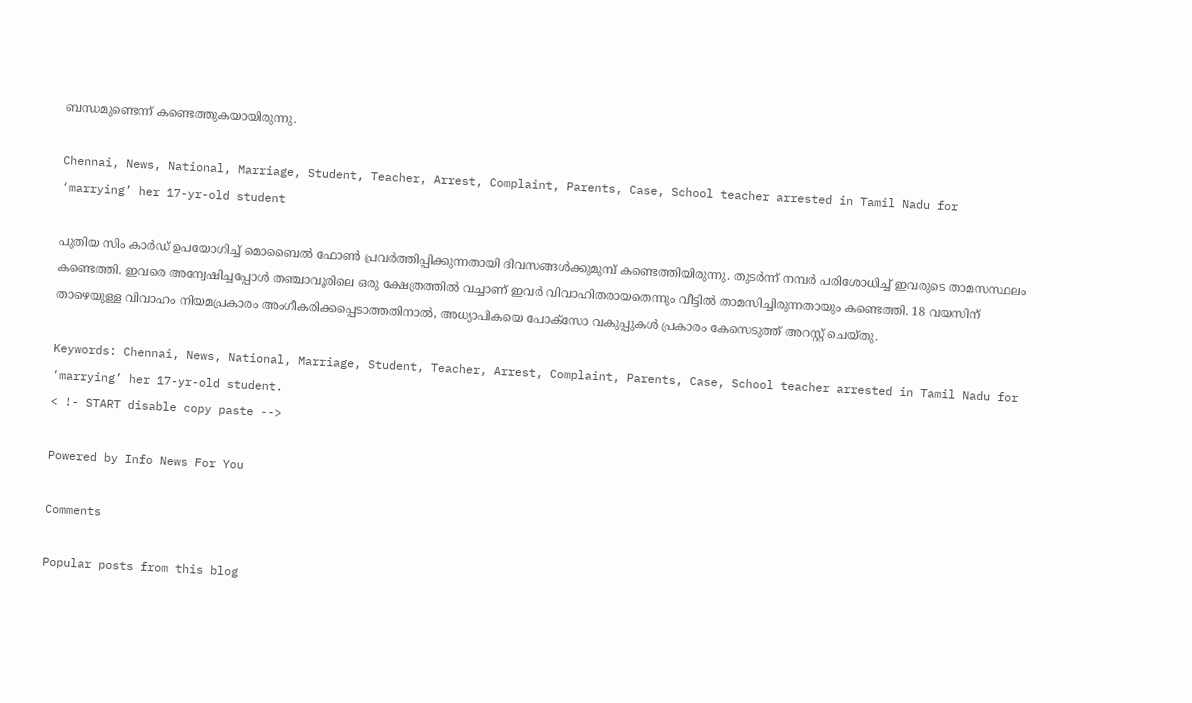ബന്ധമുണ്ടെന്ന് കണ്ടെത്തുകയായിരുന്നു.

Chennai, News, National, Marriage, Student, Teacher, Arrest, Complaint, Parents, Case, School teacher arrested in Tamil Nadu for ‘marrying’ her 17-yr-old student

പുതിയ സിം കാര്‍ഡ് ഉപയോഗിച്ച് മൊബൈല്‍ ഫോണ്‍ പ്രവര്‍ത്തിപ്പിക്കുന്നതായി ദിവസങ്ങള്‍ക്കുമുമ്പ് കണ്ടെത്തിയിരുന്നു. തുടര്‍ന്ന് നമ്പര്‍ പരിശോധിച്ച് ഇവരുടെ താമസസ്ഥലം കണ്ടെത്തി. ഇവരെ അന്വേഷിച്ചപ്പോള്‍ തഞ്ചാവൂരിലെ ഒരു ക്ഷേത്രത്തില്‍ വച്ചാണ് ഇവര്‍ വിവാഹിതരായതെന്നും വീട്ടില്‍ താമസിച്ചിരുന്നതായും കണ്ടെത്തി. 18 വയസിന് താഴെയുള്ള വിവാഹം നിയമപ്രകാരം അംഗീകരിക്കപ്പെടാത്തതിനാല്‍, അധ്യാപികയെ പോക്സോ വകുപ്പുകള്‍ പ്രകാരം കേസെടുത്ത് അറസ്റ്റ് ചെയ്തു.

Keywords: Chennai, News, National, Marriage, Student, Teacher, Arrest, Complaint, Parents, Case, School teacher arrested in Tamil Nadu for ‘marrying’ her 17-yr-old student.
< !- START disable copy paste -->

Powered by Info News For You

Comments

Popular posts from this blog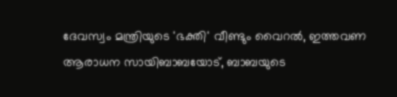ദേവസ്വം മന്ത്രിയുടെ 'ഭക്തി' വീണ്ടും വൈറല്‍, ഇത്തവണ ആരാധന സായിബാബയോട്, ബാബയുടെ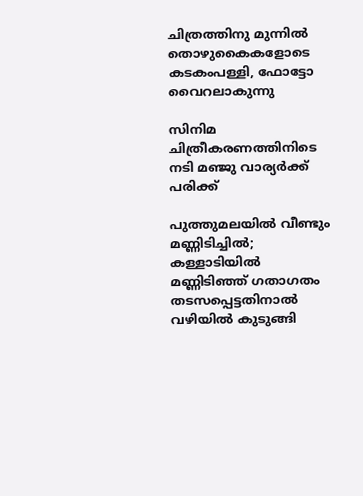ചിത്രത്തിനു മുന്നില്‍ തൊഴുകൈകളോടെ കടകംപള്ളി, ഫോട്ടോ വൈറലാകുന്നു

സിനിമ ചിത്രീകരണത്തിനിടെ നടി മഞ്ജു വാര്യര്‍ക്ക് പരിക്ക്

പുത്തുമലയില്‍ വീണ്ടും മണ്ണിടിച്ചില്‍; കള്ളാടിയില്‍ മണ്ണിടിഞ്ഞ് ഗതാഗതം തടസപ്പെട്ടതിനാല്‍ വഴിയില്‍ കുടുങ്ങി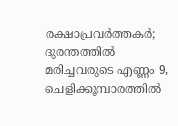രക്ഷാപ്രവര്‍ത്തകര്‍; ദുരന്തത്തില്‍ മരിച്ചവരുടെ എണ്ണം 9, ചെളിക്കൂമ്പാരത്തില്‍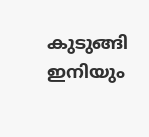കുടുങ്ങി ഇനിയും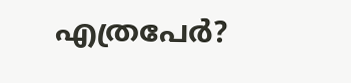എത്രപേര്‍?